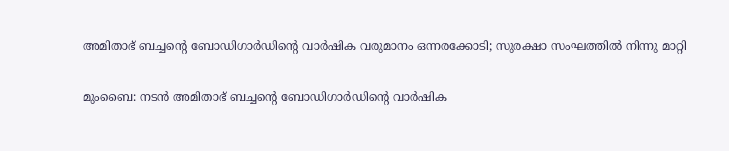അമിതാഭ് ബച്ചന്റെ ബോഡിഗാര്‍ഡിന്റെ വാര്‍ഷിക വരുമാനം ഒന്നരക്കോടി; സുരക്ഷാ സംഘത്തില്‍ നിന്നു മാറ്റി

മുംബൈ: നടന്‍ അമിതാഭ് ബച്ചന്റെ ബോഡിഗാര്‍ഡിന്റെ വാര്‍ഷിക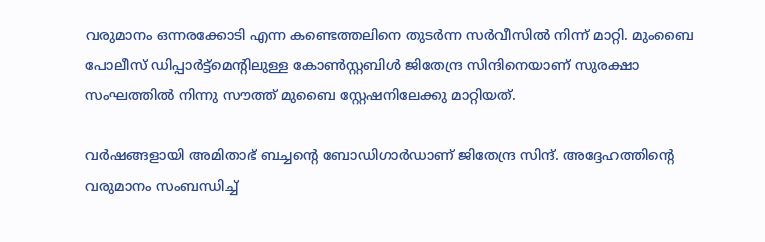വരുമാനം ഒന്നരക്കോടി എന്ന കണ്ടെത്തലിനെ തുടര്‍ന്ന സര്‍വീസില്‍ നിന്ന് മാറ്റി. മുംബൈ പോലീസ് ഡിപ്പാര്‍ട്ട്മെന്റിലുള്ള കോണ്‍സ്റ്റബിള്‍ ജിതേന്ദ്ര സിന്ദിനെയാണ് സുരക്ഷാ സംഘത്തില്‍ നിന്നു സൗത്ത് മുബൈ സ്റ്റേഷനിലേക്കു മാറ്റിയത്.

വര്‍ഷങ്ങളായി അമിതാഭ് ബച്ചന്റെ ബോഡിഗാര്‍ഡാണ് ജിതേന്ദ്ര സിന്ദ്. അദ്ദേഹത്തിന്റെ വരുമാനം സംബന്ധിച്ച്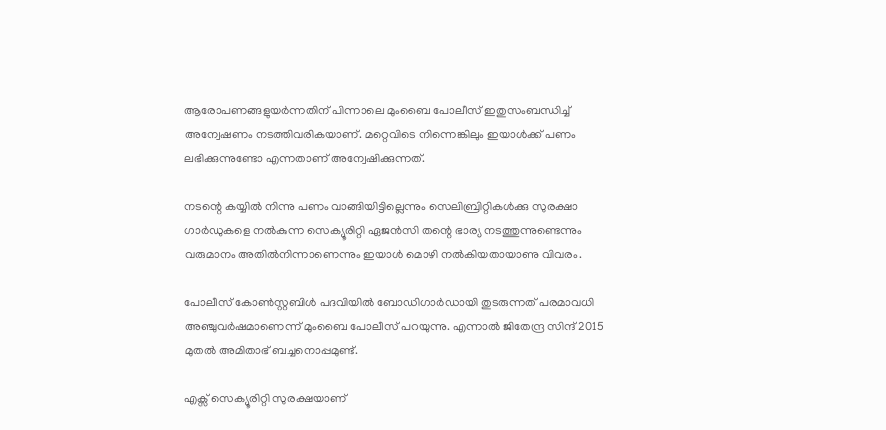ആരോപണങ്ങളുയര്‍ന്നതിന് പിന്നാലെ മുംബൈ പോലീസ് ഇതുസംബന്ധിച്ച് അന്വേഷണം നടത്തിവരികയാണ്. മറ്റെവിടെ നിന്നെങ്കിലും ഇയാള്‍ക്ക് പണം ലഭിക്കുന്നുണ്ടോ എന്നതാണ് അന്വേഷിക്കുന്നത്.

നടന്റെ കയ്യില്‍ നിന്നു പണം വാങ്ങിയിട്ടില്ലെന്നും സെലിബ്രിറ്റികള്‍ക്കു സുരക്ഷാ ഗാര്‍ഡുകളെ നല്‍കുന്ന സെക്യൂരിറ്റി ഏജന്‍സി തന്റെ ഭാര്യ നടത്തുന്നുണ്ടെന്നും വരുമാനം അതില്‍നിന്നാണെന്നും ഇയാള്‍ മൊഴി നല്‍കിയതായാണു വിവരം.

പോലീസ് കോണ്‍സ്റ്റബിള്‍ പദവിയില്‍ ബോഡിഗാര്‍ഡായി തുടരുന്നത് പരമാവധി അഞ്ചുവര്‍ഷമാണെന്ന് മുംബൈ പോലീസ് പറയുന്നു. എന്നാല്‍ ജിതേന്ദ്ര സിന്ദ് 2015 മുതല്‍ അമിതാഭ് ബച്ചനൊപ്പമുണ്ട്.

എക്സ് സെക്യൂരിറ്റി സുരക്ഷയാണ്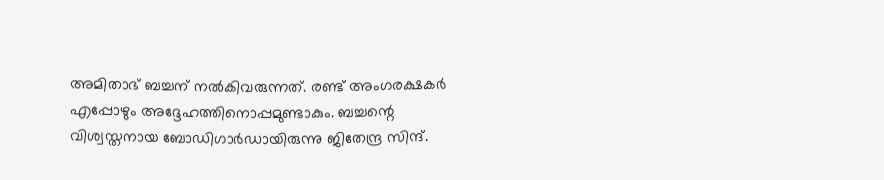അമിതാഭ് ബച്ചന് നല്‍കിവരുന്നത്. രണ്ട് അംഗരക്ഷകര്‍ എപ്പോഴും അദ്ദേഹത്തിനൊപ്പമുണ്ടാകും. ബച്ചന്റെ വിശ്വസ്തനായ ബോഡിഗാര്‍ഡായിരുന്നു ജിതേന്ദ്ര സിന്ദ്.